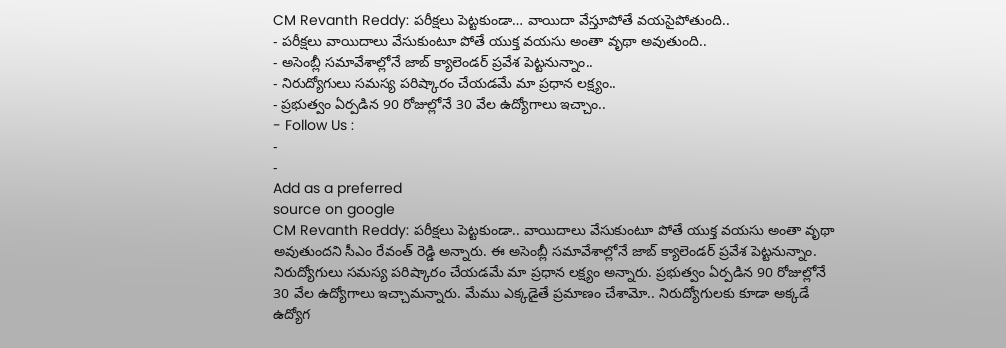CM Revanth Reddy: పరీక్షలు పెట్టకుండా… వాయిదా వేస్తూపోతే వయసైపోతుంది..
- పరీక్షలు వాయిదాలు వేసుకుంటూ పోతే యుక్త వయసు అంతా వృథా అవుతుంది..
- అసెంబ్లీ సమావేశాల్లోనే జాబ్ క్యాలెండర్ ప్రవేశ పెట్టనున్నాం..
- నిరుద్యోగులు సమస్య పరిష్కారం చేయడమే మా ప్రధాన లక్ష్యం..
- ప్రభుత్వం ఏర్పడిన 90 రోజుల్లోనే 30 వేల ఉద్యోగాలు ఇచ్చాం..
- Follow Us :
-
-
Add as a preferred
source on google
CM Revanth Reddy: పరీక్షలు పెట్టకుండా.. వాయిదాలు వేసుకుంటూ పోతే యుక్త వయసు అంతా వృథా అవుతుందని సీఎం రేవంత్ రెడ్డి అన్నారు. ఈ అసెంబ్లీ సమావేశాల్లోనే జాబ్ క్యాలెండర్ ప్రవేశ పెట్టనున్నాం. నిరుద్యోగులు సమస్య పరిష్కారం చేయడమే మా ప్రధాన లక్ష్యం అన్నారు. ప్రభుత్వం ఏర్పడిన 90 రోజుల్లోనే 30 వేల ఉద్యోగాలు ఇచ్చామన్నారు. మేము ఎక్కడైతే ప్రమాణం చేశామో.. నిరుద్యోగులకు కూడా అక్కడే ఉద్యోగ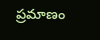ప్రమాణం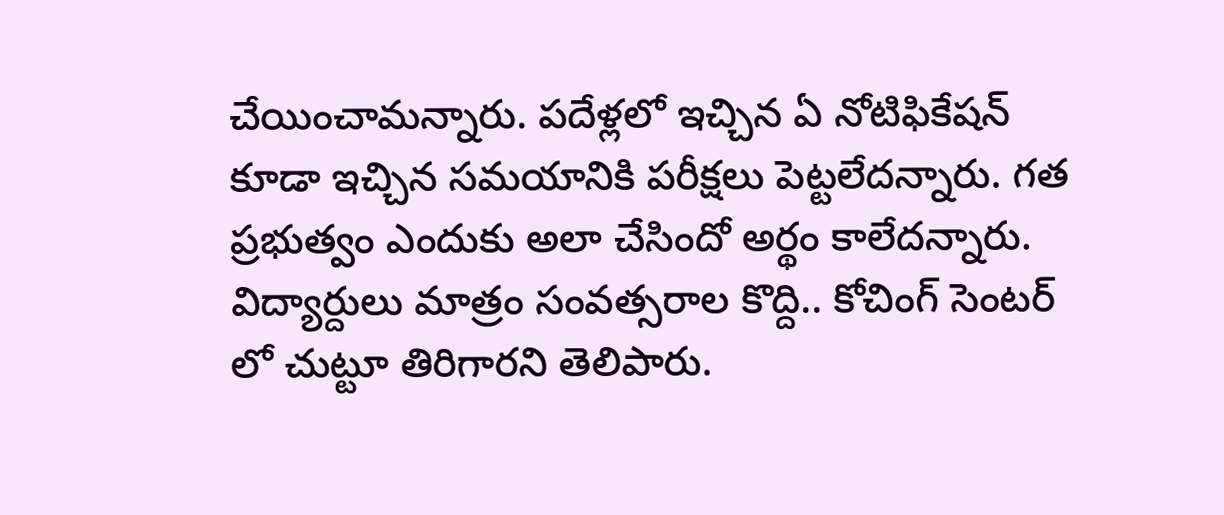చేయించామన్నారు. పదేళ్లలో ఇచ్చిన ఏ నోటిఫికేషన్ కూడా ఇచ్చిన సమయానికి పరీక్షలు పెట్టలేదన్నారు. గత ప్రభుత్వం ఎందుకు అలా చేసిందో అర్థం కాలేదన్నారు. విద్యార్దులు మాత్రం సంవత్సరాల కొద్ది.. కోచింగ్ సెంటర్ లో చుట్టూ తిరిగారని తెలిపారు.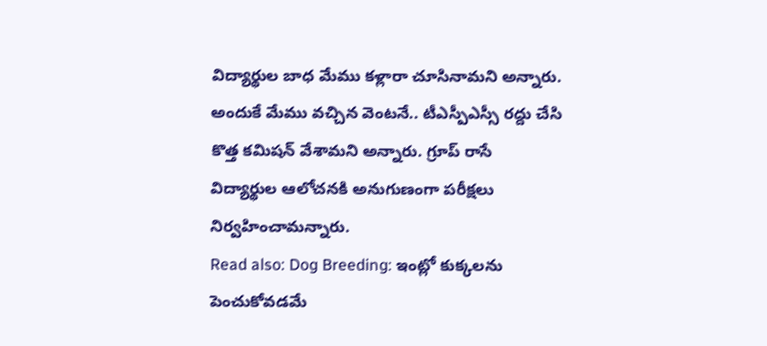విద్యార్థుల బాధ మేము కళ్లారా చూసినామని అన్నారు. అందుకే మేము వచ్చిన వెంటనే.. టీఎస్పీఎస్సీ రద్దు చేసి కొత్త కమిషన్ వేశామని అన్నారు. గ్రూప్ రాసే విద్యార్థుల ఆలోచనకి అనుగుణంగా పరీక్షలు నిర్వహించామన్నారు.
Read also: Dog Breeding: ఇంట్లో కుక్కలను పెంచుకోవడమే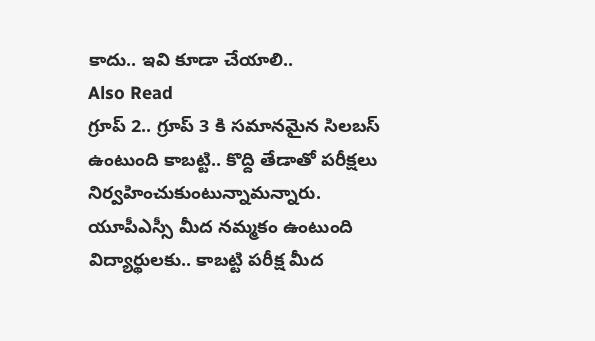కాదు.. ఇవి కూడా చేయాలి..
Also Read
గ్రూప్ 2.. గ్రూప్ 3 కి సమానమైన సిలబస్ ఉంటుంది కాబట్టి.. కొద్ది తేడాతో పరీక్షలు నిర్వహించుకుంటున్నామన్నారు. యూపీఎస్సీ మీద నమ్మకం ఉంటుంది విద్యార్థులకు.. కాబట్టి పరీక్ష మీద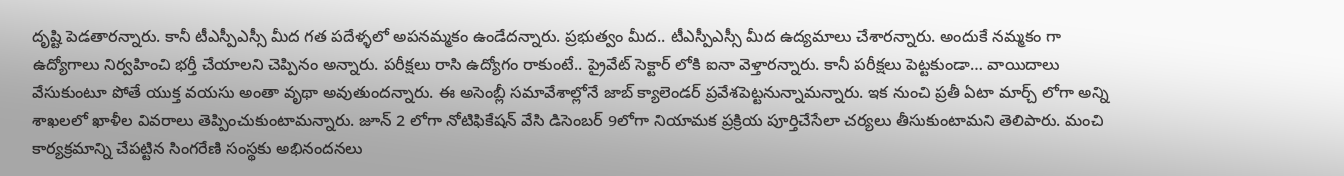దృష్టి పెడతారన్నారు. కానీ టీఎస్పీఎస్సీ మీద గత పదేళ్ళలో అపనమ్మకం ఉండేదన్నారు. ప్రభుత్వం మీద.. టీఎస్పీఎస్సీ మీద ఉద్యమాలు చేశారన్నారు. అందుకే నమ్మకం గా ఉద్యోగాలు నిర్వహించి భర్తీ చేయాలని చెప్పినం అన్నారు. పరీక్షలు రాసి ఉద్యోగం రాకుంటే.. ప్రైవేట్ సెక్టార్ లోకి ఐనా వెళ్తారన్నారు. కానీ పరీక్షలు పెట్టకుండా… వాయిదాలు వేసుకుంటూ పోతే యుక్త వయసు అంతా వృథా అవుతుందన్నారు. ఈ అసెంబ్లీ సమావేశాల్లోనే జాబ్ క్యాలెండర్ ప్రవేశపెట్టనున్నామన్నారు. ఇక నుంచి ప్రతీ ఏటా మార్చ్ లోగా అన్ని శాఖలలో ఖాళీల వివరాలు తెప్పించుకుంటామన్నారు. జూన్ 2 లోగా నోటిఫికేషన్ వేసి డిసెంబర్ 9లోగా నియామక ప్రక్రియ పూర్తిచేసేలా చర్యలు తీసుకుంటామని తెలిపారు. మంచి కార్యక్రమాన్ని చేపట్టిన సింగరేణి సంస్థకు అభినందనలు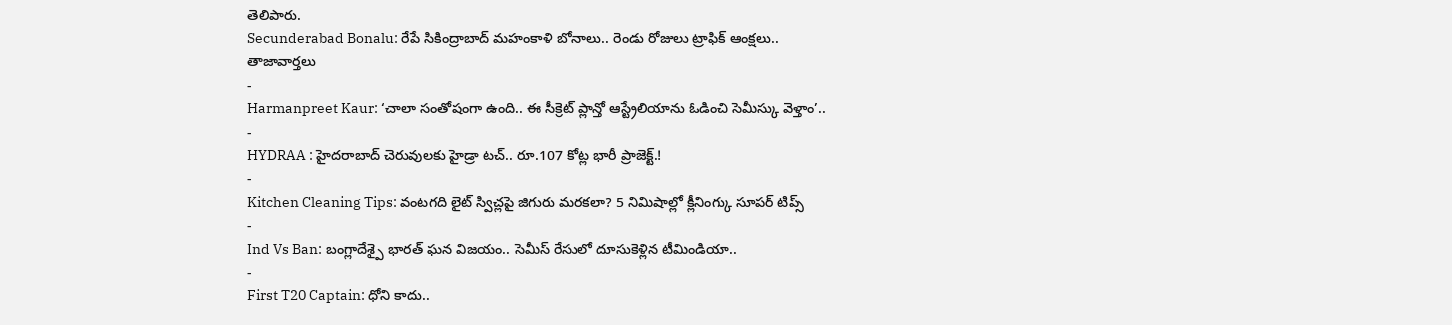తెలిపారు.
Secunderabad Bonalu: రేపే సికింద్రాబాద్ మహంకాళి బోనాలు.. రెండు రోజులు ట్రాఫిక్ ఆంక్షలు..
తాజావార్తలు
-
Harmanpreet Kaur: ‘చాలా సంతోషంగా ఉంది.. ఈ సీక్రెట్ ప్లాన్తో ఆస్ట్రేలియాను ఓడించి సెమీస్కు వెళ్తాం’..
-
HYDRAA : హైదరాబాద్ చెరువులకు హైడ్రా టచ్.. రూ.107 కోట్ల భారీ ప్రాజెక్ట్.!
-
Kitchen Cleaning Tips: వంటగది లైట్ స్విచ్లపై జిగురు మరకలా? 5 నిమిషాల్లో క్లీనింగ్కు సూపర్ టిప్స్
-
Ind Vs Ban: బంగ్లాదేశ్పై భారత్ ఘన విజయం.. సెమీస్ రేసులో దూసుకెళ్లిన టీమిండియా..
-
First T20 Captain: ధోని కాదు..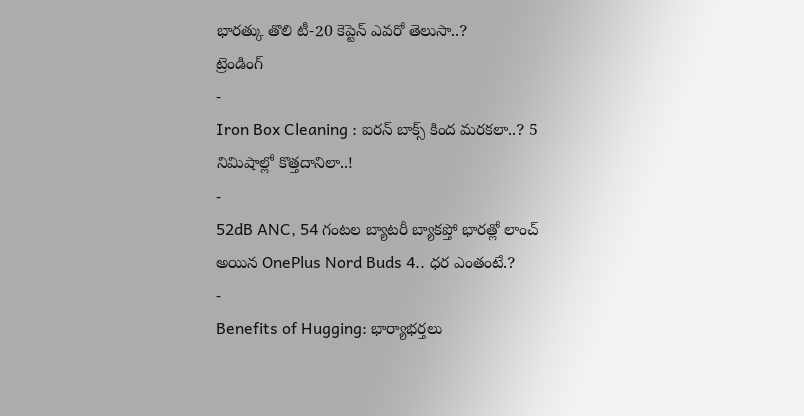భారత్కు తొలి టీ-20 కెప్టెన్ ఎవరో తెలుసా..?
ట్రెండింగ్
-
Iron Box Cleaning : ఐరన్ బాక్స్ కింద మరకలా..? 5 నిమిషాల్లో కొత్తదానిలా..!
-
52dB ANC, 54 గంటల బ్యాటరీ బ్యాకప్తో భారత్లో లాంచ్ అయిన OnePlus Nord Buds 4.. ధర ఎంతంటే.?
-
Benefits of Hugging: భార్యాభర్తలు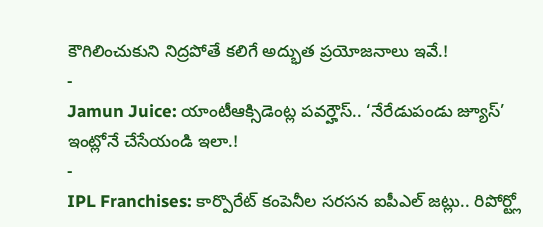కౌగిలించుకుని నిద్రపోతే కలిగే అద్భుత ప్రయోజనాలు ఇవే.!
-
Jamun Juice: యాంటీఆక్సిడెంట్ల పవర్హౌస్.. ‘నేరేడుపండు జ్యూస్’ ఇంట్లోనే చేసేయండి ఇలా.!
-
IPL Franchises: కార్పొరేట్ కంపెనీల సరసన ఐపీఎల్ జట్లు.. రిపోర్ట్లో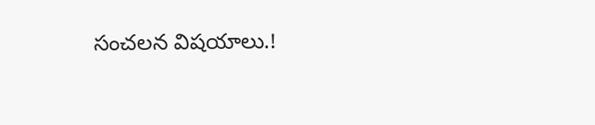సంచలన విషయాలు.!